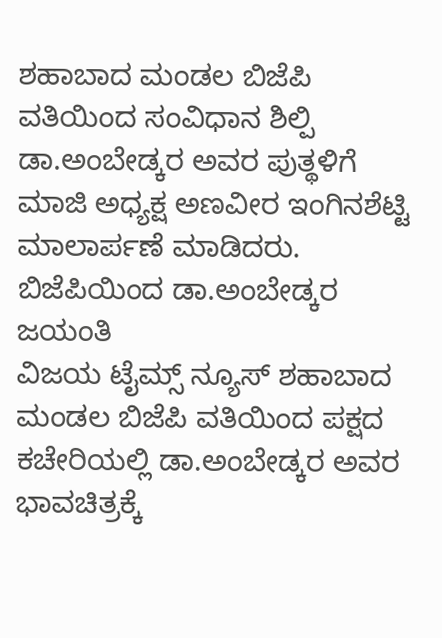ಶಹಾಬಾದ ಮಂಡಲ ಬಿಜೆಪಿ ವತಿಯಿಂದ ಸಂವಿಧಾನ ಶಿಲ್ಪಿ ಡಾ.ಅಂಬೇಡ್ಕರ ಅವರ ಪುತ್ಥಳಿಗೆ ಮಾಜಿ ಅಧ್ಯಕ್ಷ ಅಣವೀರ ಇಂಗಿನಶೆಟ್ಟಿ ಮಾಲಾರ್ಪಣೆ ಮಾಡಿದರು.
ಬಿಜೆಪಿಯಿಂದ ಡಾ.ಅಂಬೇಡ್ಕರ ಜಯಂತಿ
ವಿಜಯ ಟೈಮ್ಸ್ ನ್ಯೂಸ್ ಶಹಾಬಾದ
ಮಂಡಲ ಬಿಜೆಪಿ ವತಿಯಿಂದ ಪಕ್ಷದ ಕಚೇರಿಯಲ್ಲಿ ಡಾ.ಅಂಬೇಡ್ಕರ ಅವರ ಭಾವಚಿತ್ರಕ್ಕೆ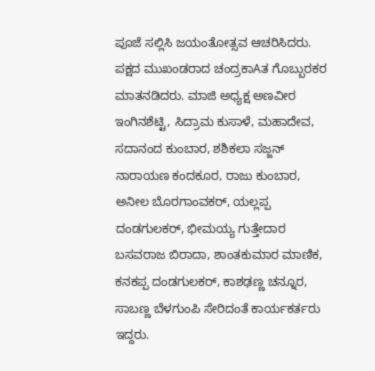ಪೂಜೆ ಸಲ್ಲಿಸಿ ಜಯಂತೋತ್ಸವ ಆಚರಿಸಿದರು. ಪಕ್ಷದ ಮುಖಂಡರಾದ ಚಂದ್ರಕಾAತ ಗೊಬ್ಬುರಕರ ಮಾತನಡಿದರು. ಮಾಜಿ ಅಧ್ಯಕ್ಷ ಅಣವೀರ ಇಂಗಿನಶೆಟ್ಟಿ, ಸಿದ್ರಾಮ ಕುಸಾಳೆ, ಮಹಾದೇವ, ಸದಾನಂದ ಕುಂಬಾರ, ಶಶಿಕಲಾ ಸಜ್ಜನ್ ನಾರಾಯಣ ಕಂದಕೂರ, ರಾಜು ಕುಂಬಾರ, ಅನೀಲ ಬೊರಗಾಂವಕರ್, ಯಲ್ಲಪ್ಪ ದಂಡಗುಲಕರ್, ಭೀಮಯ್ಯ ಗುತ್ತೇದಾರ ಬಸವರಾಜ ಬಿರಾದಾ, ಶಾಂತಕುಮಾರ ಮಾಣಿಕ, ಕನಕಪ್ಪ ದಂಡಗುಲಕರ್, ಕಾಶಢಣ್ಣ ಚನ್ನೂರ, ಸಾಬಣ್ಣ ಬೆಳಗುಂಪಿ ಸೇರಿದಂತೆ ಕಾರ್ಯಕರ್ತರು ಇದ್ದರು.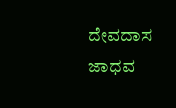ದೇವದಾಸ ಜಾಧವ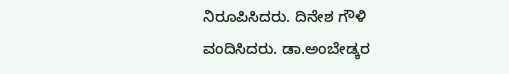ನಿರೂಪಿಸಿದರು. ದಿನೇಶ ಗೌಳಿ ವಂದಿಸಿದರು. ಡಾ.ಅಂಬೇಡ್ಕರ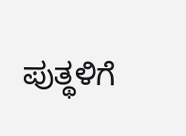ಪುತ್ಥಳಿಗೆ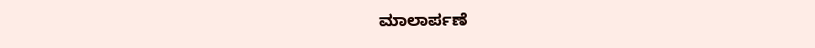ಮಾಲಾರ್ಪಣೆ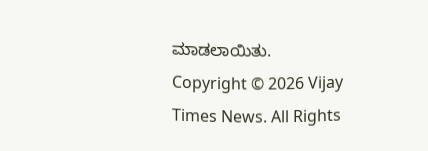ಮಾಡಲಾಯಿತು.
Copyright © 2026 Vijay Times News. All Rights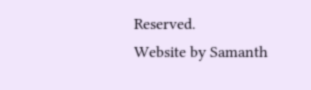Reserved.
Website by Samanth